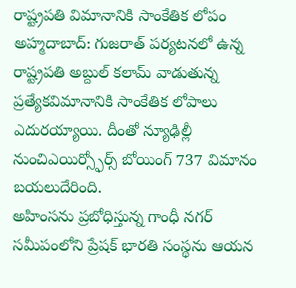రాష్ట్రపతి విమానానికి సాంకేతిక లోపం
అహ్మదాబాద్: గుజరాత్ పర్యటనలో ఉన్న రాష్ట్రపతి అబ్దుల్ కలామ్ వాడుతున్న ప్రత్యేకవిమానానికి సాంకేతిక లోపాలు ఎదురయ్యాయి. దీంతో న్యూఢిల్లీ నుంచిఎయిర్స్ఫోర్స్ బోయింగ్ 737 విమానం బయలుదేరింది.
అహింసను ప్రబోధిస్తున్న గాంధీ నగర్ సమీపంలోని ప్రేషక్ భారతి సంస్థను ఆయన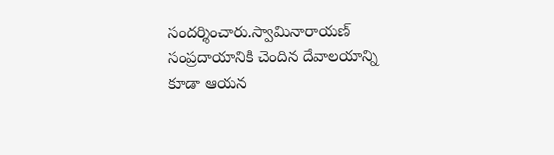సందర్శించారు.స్వామినారాయణ్ సంప్రదాయానికి చెందిన దేవాలయాన్ని కూడా ఆయన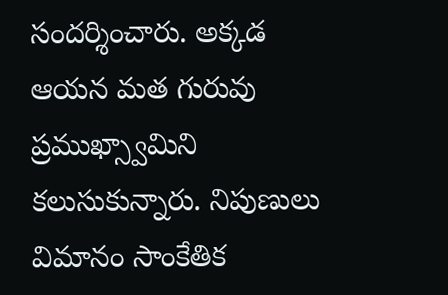సందర్శించారు. అక్కడ ఆయన మత గురువు ప్రముఖ్స్వామిని కలుసుకున్నారు. నిపుణులు విమానం సాంకేతిక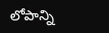లోపాన్ని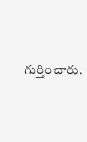గుర్తించారు.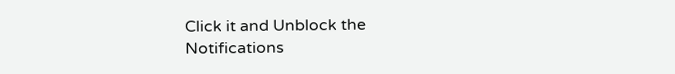Click it and Unblock the Notifications